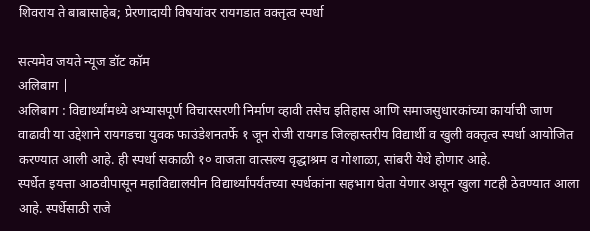शिवराय ते बाबासाहेब; प्रेरणादायी विषयांवर रायगडात वक्तृत्व स्पर्धा

सत्यमेव जयते न्यूज डॉट कॉम
अलिबाग |
अलिबाग : विद्यार्थ्यांमध्ये अभ्यासपूर्ण विचारसरणी निर्माण व्हावी तसेच इतिहास आणि समाजसुधारकांच्या कार्याची जाण वाढावी या उद्देशाने रायगडचा युवक फाउंडेशनतर्फे १ जून रोजी रायगड जिल्हास्तरीय विद्यार्थी व खुली वक्तृत्व स्पर्धा आयोजित करण्यात आली आहे. ही स्पर्धा सकाळी १० वाजता वात्सल्य वृद्धाश्रम व गोशाळा, सांबरी येथे होणार आहे.
स्पर्धेत इयत्ता आठवीपासून महाविद्यालयीन विद्यार्थ्यांपर्यंतच्या स्पर्धकांना सहभाग घेता येणार असून खुला गटही ठेवण्यात आला आहे. स्पर्धेसाठी राजे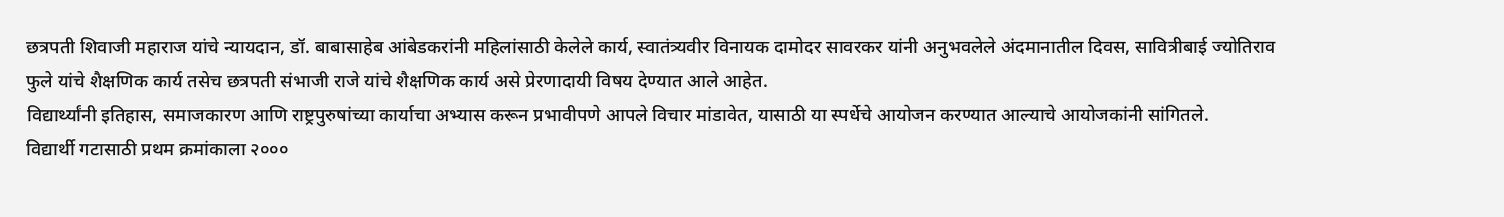छत्रपती शिवाजी महाराज यांचे न्यायदान, डॉ. बाबासाहेब आंबेडकरांनी महिलांसाठी केलेले कार्य, स्वातंत्र्यवीर विनायक दामोदर सावरकर यांनी अनुभवलेले अंदमानातील दिवस, सावित्रीबाई ज्योतिराव फुले यांचे शैक्षणिक कार्य तसेच छत्रपती संभाजी राजे यांचे शैक्षणिक कार्य असे प्रेरणादायी विषय देण्यात आले आहेत.
विद्यार्थ्यांनी इतिहास, समाजकारण आणि राष्ट्रपुरुषांच्या कार्याचा अभ्यास करून प्रभावीपणे आपले विचार मांडावेत, यासाठी या स्पर्धेचे आयोजन करण्यात आल्याचे आयोजकांनी सांगितले.
विद्यार्थी गटासाठी प्रथम क्रमांकाला २०००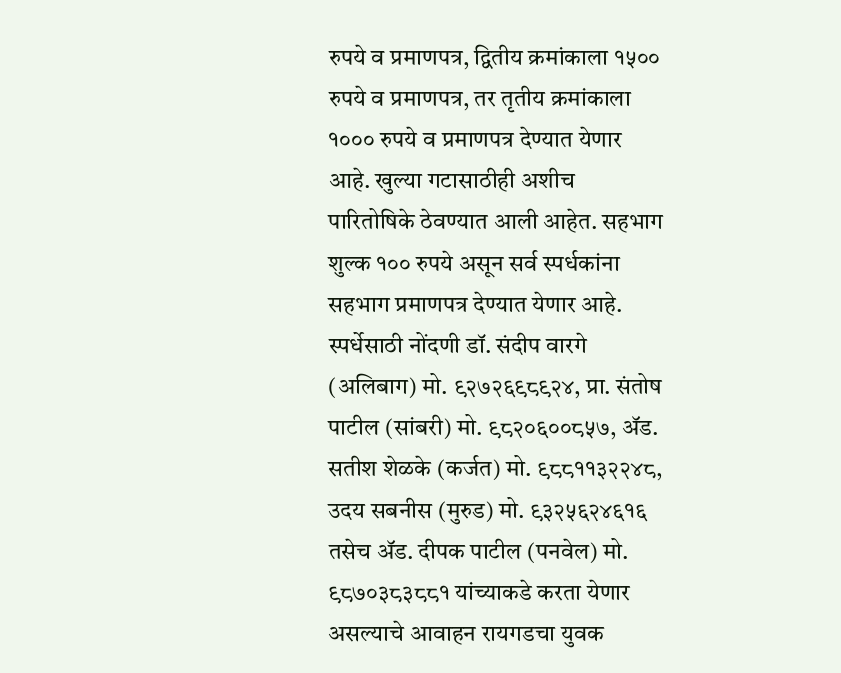रुपये व प्रमाणपत्र, द्वितीय क्रमांकाला १५०० रुपये व प्रमाणपत्र, तर तृतीय क्रमांकाला १००० रुपये व प्रमाणपत्र देण्यात येणार आहे. खुल्या गटासाठीही अशीच पारितोषिके ठेवण्यात आली आहेत. सहभाग शुल्क १०० रुपये असून सर्व स्पर्धकांना सहभाग प्रमाणपत्र देण्यात येणार आहे.
स्पर्धेसाठी नोंदणी डॉ. संदीप वारगे (अलिबाग) मो. ९२७२६९८९२४, प्रा. संतोष पाटील (सांबरी) मो. ९८२०६००८५७, ॲड. सतीश शेळके (कर्जत) मो. ९८८११३२२४८, उदय सबनीस (मुरुड) मो. ९३२५६२४६१६ तसेच ॲड. दीपक पाटील (पनवेल) मो. ९८७०३८३८८१ यांच्याकडे करता येणार असल्याचे आवाहन रायगडचा युवक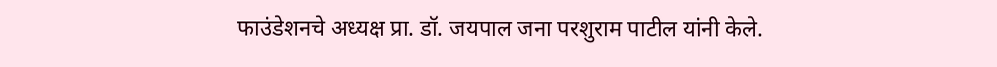फाउंडेशनचे अध्यक्ष प्रा. डॉ. जयपाल जना परशुराम पाटील यांनी केले.